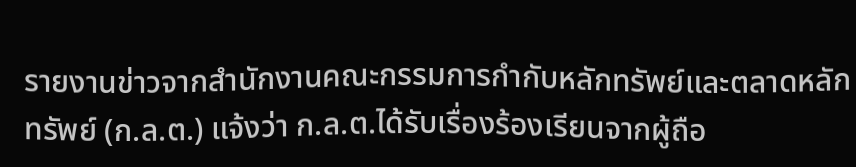รายงานข่าวจากสำนักงานคณะกรรมการกำกับหลักทรัพย์และตลาดหลักทรัพย์ (ก.ล.ต.) แจ้งว่า ก.ล.ต.ได้รับเรื่องร้องเรียนจากผู้ถือ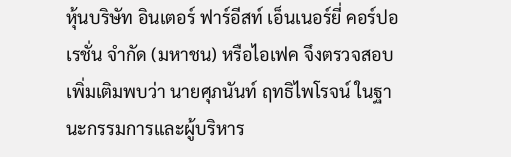หุ้นบริษัท อินเตอร์ ฟาร์อีสท์ เอ็นเนอร์ยี่ คอร์ปอเรชั่น จำกัด (มหาชน) หรือไอเฟค จึงตรวจสอบเพิ่มเติมพบว่า นายศุภนันท์ ฤทธิไพโรจน์ ในฐานะกรรมการและผู้บริหาร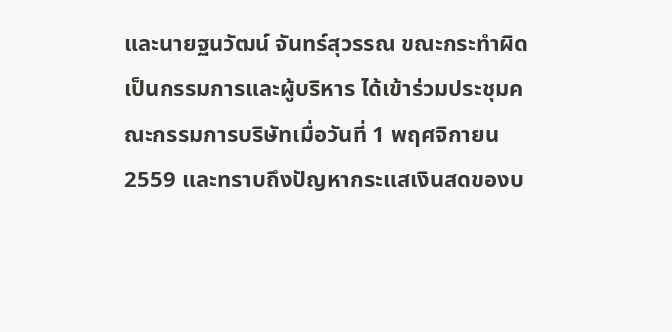และนายฐนวัฒน์ จันทร์สุวรรณ ขณะกระทำผิดเป็นกรรมการและผู้บริหาร ได้เข้าร่วมประชุมคณะกรรมการบริษัทเมื่อวันที่ 1 พฤศจิกายน 2559 และทราบถึงปัญหากระแสเงินสดของบ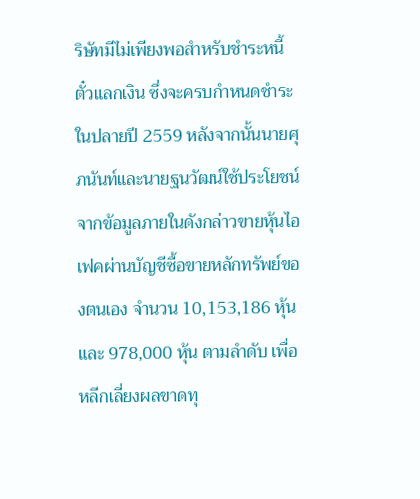ริษัทมีไม่เพียงพอสำหรับชำระหนี้ตั๋วแลกเงิน ซึ่งจะครบกำหนดชำระในปลายปี 2559 หลังจากนั้นนายศุภนันท์และนายฐนวัฒน์ใช้ประโยชน์จากข้อมูลภายในดังกล่าวขายหุ้นไอเฟคผ่านบัญชีซื้อขายหลักทรัพย์ของตนเอง จำนวน 10,153,186 หุ้น และ 978,000 หุ้น ตามลำดับ เพื่อหลีกเลี่ยงผลขาดทุ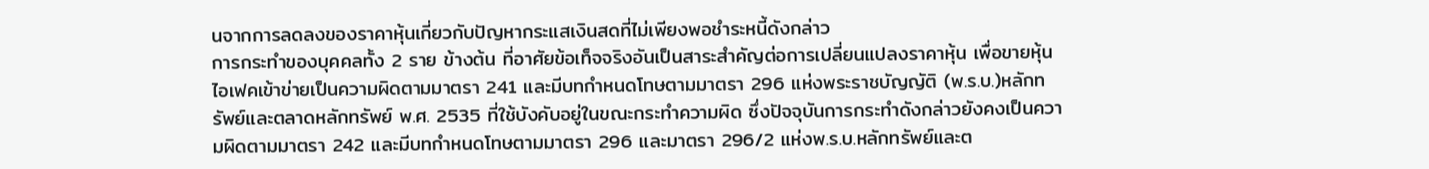นจากการลดลงของราคาหุ้นเกี่ยวกับปัญหากระแสเงินสดที่ไม่เพียงพอชำระหนี้ดังกล่าว
การกระทำของบุคคลทั้ง 2 ราย ข้างต้น ที่อาศัยข้อเท็จจริงอันเป็นสาระสำคัญต่อการเปลี่ยนแปลงราคาหุ้น เพื่อขายหุ้นไอเฟคเข้าข่ายเป็นความผิดตามมาตรา 241 และมีบทกำหนดโทษตามมาตรา 296 แห่งพระราชบัญญัติ (พ.ร.บ.)หลักทรัพย์และตลาดหลักทรัพย์ พ.ศ. 2535 ที่ใช้บังคับอยู่ในขณะกระทำความผิด ซึ่งปัจจุบันการกระทำดังกล่าวยังคงเป็นความผิดตามมาตรา 242 และมีบทกำหนดโทษตามมาตรา 296 และมาตรา 296/2 แห่งพ.ร.บ.หลักทรัพย์และต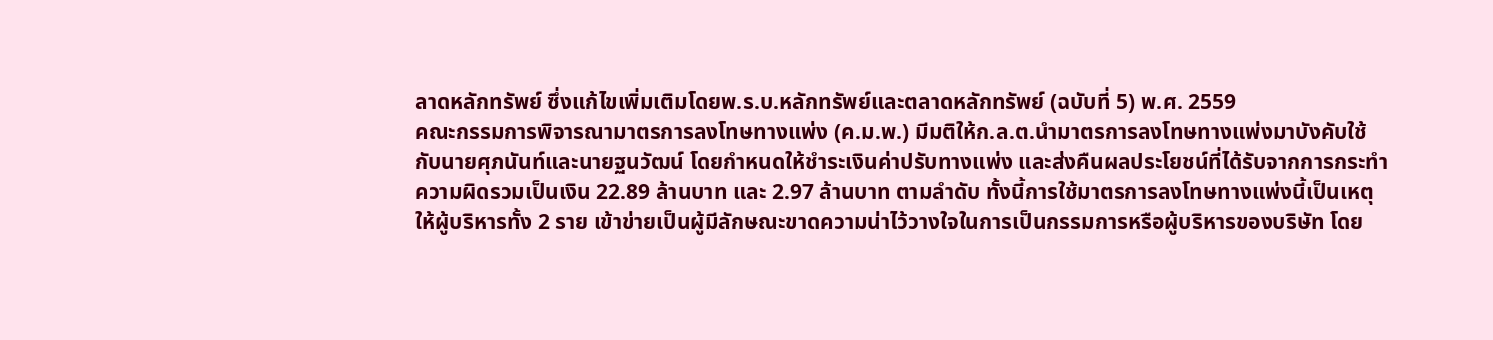ลาดหลักทรัพย์ ซึ่งแก้ไขเพิ่มเติมโดยพ.ร.บ.หลักทรัพย์และตลาดหลักทรัพย์ (ฉบับที่ 5) พ.ศ. 2559
คณะกรรมการพิจารณามาตรการลงโทษทางแพ่ง (ค.ม.พ.) มีมติให้ก.ล.ต.นำมาตรการลงโทษทางแพ่งมาบังคับใช้กับนายศุภนันท์และนายฐนวัฒน์ โดยกำหนดให้ชำระเงินค่าปรับทางแพ่ง และส่งคืนผลประโยชน์ที่ได้รับจากการกระทำความผิดรวมเป็นเงิน 22.89 ล้านบาท และ 2.97 ล้านบาท ตามลำดับ ทั้งนี้การใช้มาตรการลงโทษทางแพ่งนี้เป็นเหตุให้ผู้บริหารทั้ง 2 ราย เข้าข่ายเป็นผู้มีลักษณะขาดความน่าไว้วางใจในการเป็นกรรมการหรือผู้บริหารของบริษัท โดย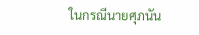ในกรณีนายศุภนัน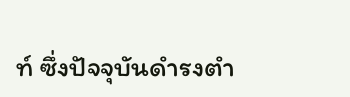ท์ ซึ่งปัจจุบันดำรงตำ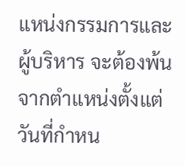แหน่งกรรมการและผู้บริหาร จะต้องพ้นจากตำแหน่งตั้งแต่วันที่กำหน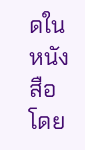ดในหนังสือ โดย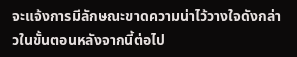จะแจ้งการมีลักษณะขาดความน่าไว้วางใจดังกล่าวในขั้นตอนหลังจากนี้ต่อไป